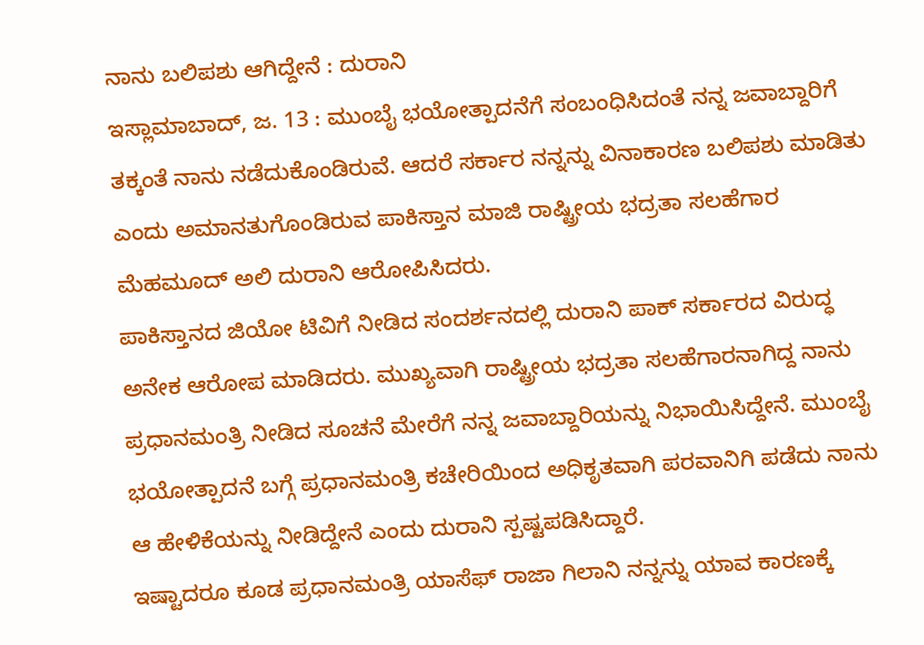ನಾನು ಬಲಿಪಶು ಆಗಿದ್ದೇನೆ : ದುರಾನಿ
ಇಸ್ಲಾಮಾಬಾದ್, ಜ. 13 : ಮುಂಬೈ ಭಯೋತ್ಪಾದನೆಗೆ ಸಂಬಂಧಿಸಿದಂತೆ ನನ್ನ ಜವಾಬ್ದಾರಿಗೆ ತಕ್ಕಂತೆ ನಾನು ನಡೆದುಕೊಂಡಿರುವೆ. ಆದರೆ ಸರ್ಕಾರ ನನ್ನನ್ನು ವಿನಾಕಾರಣ ಬಲಿಪಶು ಮಾಡಿತು ಎಂದು ಅಮಾನತುಗೊಂಡಿರುವ ಪಾಕಿಸ್ತಾನ ಮಾಜಿ ರಾಷ್ಟ್ರೀಯ ಭದ್ರತಾ ಸಲಹೆಗಾರ ಮೆಹಮೂದ್ ಅಲಿ ದುರಾನಿ ಆರೋಪಿಸಿದರು.
ಪಾಕಿಸ್ತಾನದ ಜಿಯೋ ಟಿವಿಗೆ ನೀಡಿದ ಸಂದರ್ಶನದಲ್ಲಿ ದುರಾನಿ ಪಾಕ್ ಸರ್ಕಾರದ ವಿರುದ್ಧ ಅನೇಕ ಆರೋಪ ಮಾಡಿದರು. ಮುಖ್ಯವಾಗಿ ರಾಷ್ಟ್ರೀಯ ಭದ್ರತಾ ಸಲಹೆಗಾರನಾಗಿದ್ದ ನಾನು ಪ್ರಧಾನಮಂತ್ರಿ ನೀಡಿದ ಸೂಚನೆ ಮೇರೆಗೆ ನನ್ನ ಜವಾಬ್ದಾರಿಯನ್ನು ನಿಭಾಯಿಸಿದ್ದೇನೆ. ಮುಂಬೈ ಭಯೋತ್ಪಾದನೆ ಬಗ್ಗೆ ಪ್ರಧಾನಮಂತ್ರಿ ಕಚೇರಿಯಿಂದ ಅಧಿಕೃತವಾಗಿ ಪರವಾನಿಗಿ ಪಡೆದು ನಾನು ಆ ಹೇಳಿಕೆಯನ್ನು ನೀಡಿದ್ದೇನೆ ಎಂದು ದುರಾನಿ ಸ್ಪಷ್ಟಪಡಿಸಿದ್ದಾರೆ.
ಇಷ್ಟಾದರೂ ಕೂಡ ಪ್ರಧಾನಮಂತ್ರಿ ಯಾಸೆಫ್ ರಾಜಾ ಗಿಲಾನಿ ನನ್ನನ್ನು ಯಾವ ಕಾರಣಕ್ಕೆ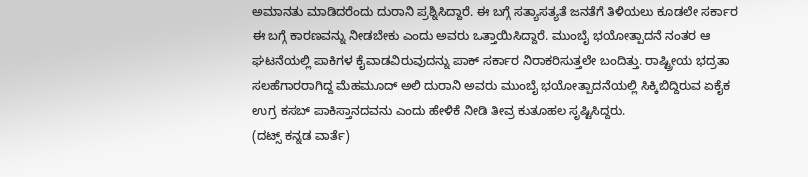ಅಮಾನತು ಮಾಡಿದರೆಂದು ದುರಾನಿ ಪ್ರಶ್ನಿಸಿದ್ದಾರೆ. ಈ ಬಗ್ಗೆ ಸತ್ಯಾಸತ್ಯತೆ ಜನತೆಗೆ ತಿಳಿಯಲು ಕೂಡಲೇ ಸರ್ಕಾರ ಈ ಬಗ್ಗೆ ಕಾರಣವನ್ನು ನೀಡಬೇಕು ಎಂದು ಅವರು ಒತ್ತಾಯಿಸಿದ್ದಾರೆ. ಮುಂಬೈ ಭಯೋತ್ಪಾದನೆ ನಂತರ ಆ ಘಟನೆಯಲ್ಲಿ ಪಾಕಿಗಳ ಕೈವಾಡವಿರುವುದನ್ನು ಪಾಕ್ ಸರ್ಕಾರ ನಿರಾಕರಿಸುತ್ತಲೇ ಬಂದಿತ್ತು. ರಾಷ್ಟ್ರೀಯ ಭದ್ರತಾ ಸಲಹೆಗಾರರಾಗಿದ್ದ ಮೆಹಮೂದ್ ಅಲಿ ದುರಾನಿ ಅವರು ಮುಂಬೈ ಭಯೋತ್ಪಾದನೆಯಲ್ಲಿ ಸಿಕ್ಕಿಬಿದ್ದಿರುವ ಏಕೈಕ ಉಗ್ರ ಕಸಬ್ ಪಾಕಿಸ್ತಾನದವನು ಎಂದು ಹೇಳಿಕೆ ನೀಡಿ ತೀವ್ರ ಕುತೂಹಲ ಸೃಷ್ಟಿಸಿದ್ದರು.
(ದಟ್ಸ್ ಕನ್ನಡ ವಾರ್ತೆ)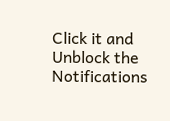Click it and Unblock the Notifications